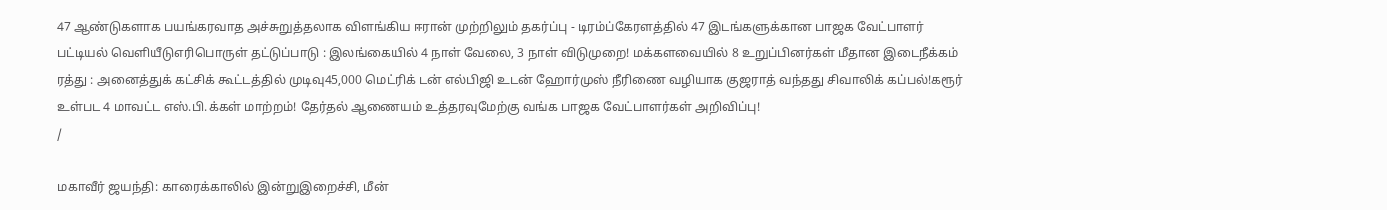47 ஆண்டுகளாக பயங்கரவாத அச்சுறுத்தலாக விளங்கிய ஈரான் முற்றிலும் தகர்ப்பு - டிரம்ப்கேரளத்தில் 47 இடங்களுக்கான பாஜக வேட்பாளர் பட்டியல் வெளியீடுஎரிபொருள் தட்டுப்பாடு : இலங்கையில் 4 நாள் வேலை, 3 நாள் விடுமுறை! மக்களவையில் 8 உறுப்பினர்கள் மீதான இடைநீக்கம் ரத்து : அனைத்துக் கட்சிக் கூட்டத்தில் முடிவு45,000 மெட்ரிக் டன் எல்பிஜி உடன் ஹோர்முஸ் நீரிணை வழியாக குஜராத் வந்தது சிவாலிக் கப்பல்!கரூர் உள்பட 4 மாவட்ட எஸ்.பி.க்கள் மாற்றம்! தேர்தல் ஆணையம் உத்தரவுமேற்கு வங்க பாஜக வேட்பாளர்கள் அறிவிப்பு!
/

மகாவீர் ஜயந்தி: காரைக்காலில் இன்றுஇறைச்சி, மீன்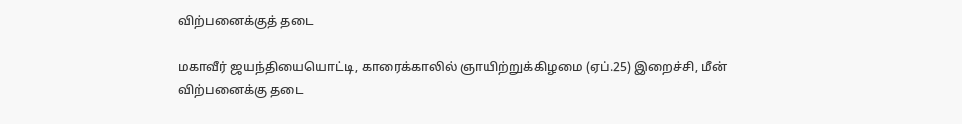விற்பனைக்குத் தடை

மகாவீர் ஜயந்தியையொட்டி, காரைக்காலில் ஞாயிற்றுக்கிழமை (ஏப்.25) இறைச்சி, மீன் விற்பனைக்கு தடை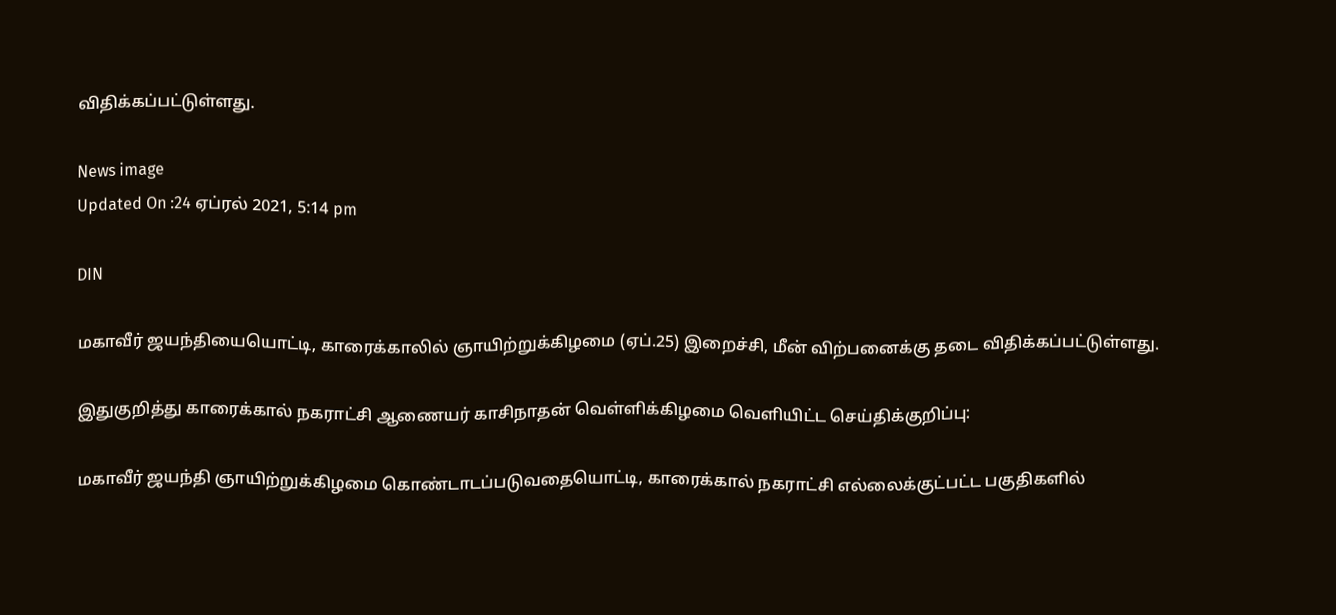விதிக்கப்பட்டுள்ளது.

News image
Updated On :24 ஏப்ரல் 2021, 5:14 pm

DIN

மகாவீர் ஜயந்தியையொட்டி, காரைக்காலில் ஞாயிற்றுக்கிழமை (ஏப்.25) இறைச்சி, மீன் விற்பனைக்கு தடை விதிக்கப்பட்டுள்ளது.

இதுகுறித்து காரைக்கால் நகராட்சி ஆணையர் காசிநாதன் வெள்ளிக்கிழமை வெளியிட்ட செய்திக்குறிப்பு:

மகாவீர் ஜயந்தி ஞாயிற்றுக்கிழமை கொண்டாடப்படுவதையொட்டி, காரைக்கால் நகராட்சி எல்லைக்குட்பட்ட பகுதிகளில்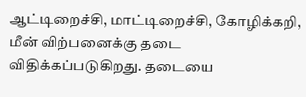ஆட்டிறைச்சி, மாட்டிறைச்சி, கோழிக்கறி, மீன் விற்பனைக்கு தடை விதிக்கப்படுகிறது. தடையை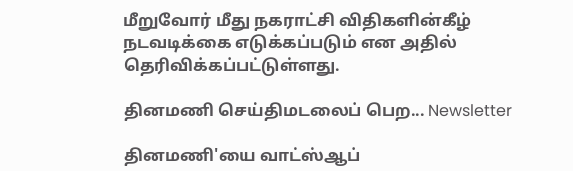மீறுவோர் மீது நகராட்சி விதிகளின்கீழ் நடவடிக்கை எடுக்கப்படும் என அதில் தெரிவிக்கப்பட்டுள்ளது.

தினமணி செய்திமடலைப் பெற... Newsletter

தினமணி'யை வாட்ஸ்ஆப்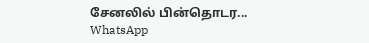சேனலில் பின்தொடர... WhatsApp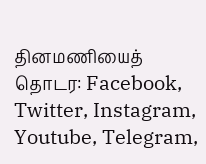தினமணியைத் தொடர: Facebook, Twitter, Instagram, Youtube, Telegram,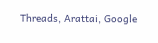Threads, Arattai, Google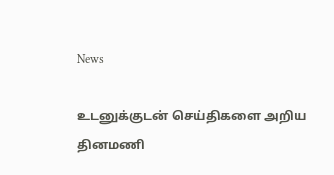News

உடனுக்குடன் செய்திகளை அறிய தினமணி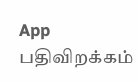App பதிவிறக்கம்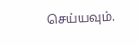செய்யவும்.